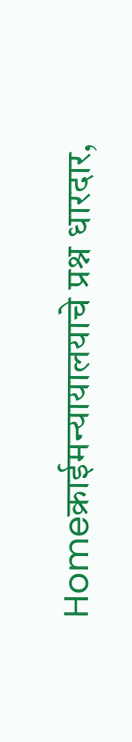Homeक्राईमन्यायालयाचे प्रश्न धारदार,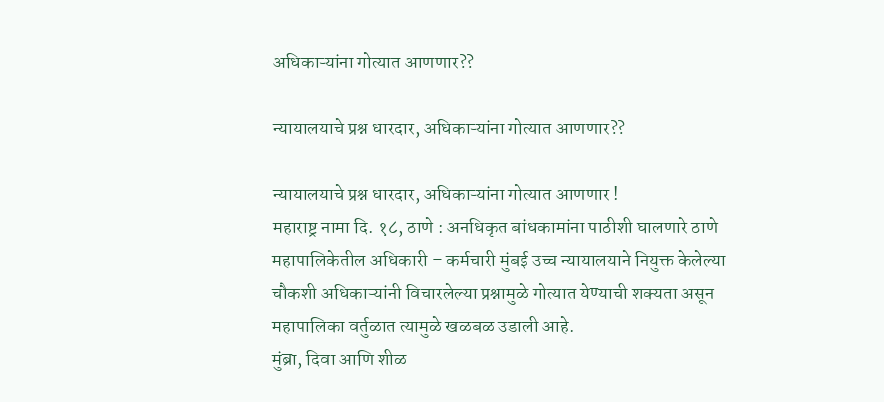अधिकाऱ्यांना गोत्यात आणणार??

न्यायालयाचे प्रश्न धारदार, अधिकाऱ्यांना गोत्यात आणणार??

न्यायालयाचे प्रश्न धारदार, अधिकाऱ्यांना गोत्यात आणणार !
महाराष्ट्र नामा दि. १८, ठाणे : अनधिकृत बांधकामांना पाठीशी घालणारे ठाणे महापालिकेतील अधिकारी – कर्मचारी मुंबई उच्च न्यायालयाने नियुक्त केलेल्या चौकशी अधिकाऱ्यांनी विचारलेल्या प्रश्नामुळे गोत्यात येण्याची शक्यता असून महापालिका वर्तुळात त्यामुळे खळबळ उडाली आहे.
मुंब्रा, दिवा आणि शीळ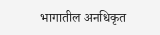भागातील अनधिकृत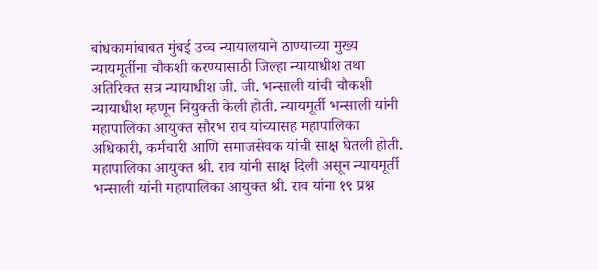बांधकामांबाबत मुंबई उच्च न्यायालयाने ठाण्याच्या मुख्य न्यायमूर्तीना चौकशी करण्यासाठी जिल्हा न्यायाधीश तथा अतिरिक्त सत्र न्यायाधीश जी. जी. भन्साली यांची चौकशी न्यायाधीश म्हणून नियुक्ती केली होती. न्यायमूर्ती भन्साली यांनी महापालिका आयुक्त सौरभ राव यांच्यासह महापालिका
अधिकारी, कर्मचारी आणि समाजसेवक यांची साक्ष घेतली होती. महापालिका आयुक्त श्री. राव यांनी साक्ष दिली असून न्यायमूर्ती भन्साली यांनी महापालिका आयुक्त श्री. राव यांना १९ प्रश्न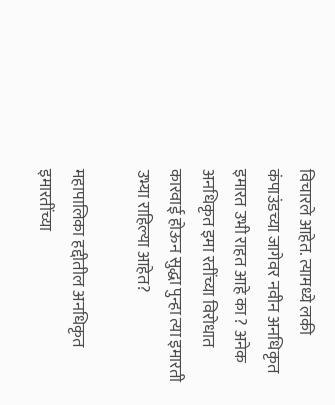विचारले आहेत. त्यामध्ये लकी कंपाउंडच्या जागेवर नवीन अनधिकृत इमारत उभी राहत आहे का ? अनेक अनधिकृत इमा रतींच्या विरोधात कारवाई होऊन सुद्धा पुन्हा त्या इमारती उभ्या राहिल्या आहेत?

महापालिका हद्दीतील अनधिकृत इमारतींच्या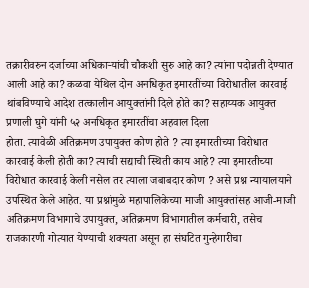तक्रारीवरुन दर्जाच्या अधिकाऱ्यांची चौकशी सुरु आहे का? त्यांना पदोन्नती देण्यात आली आहे का? कळवा येथिल दोन अनधिकृत इमारतींच्या विरोधातील कारवाई थांबविण्याचे आदेश तत्कालीन आयुक्तांनी दिले होते का? सहाय्यक आयुक्त प्रणाली घुगे यांनी ५२ अनधिकृत इमारतींचा अहवाल दिला
होता. त्यावेळी अतिक्रमण उपायुक्त कोण होते ? त्या इमारतीच्या विरोधात कारवाई केली होती का? त्याची सद्याची स्थिती काय आहे? त्या इमारतीच्या विरोधात कारवाई केली नसेल तर त्याला जबाबदार कोण ? असे प्रश्न न्यायालयाने उपस्थित केले आहेत. या प्रश्नांमुळे महापालिकेच्या माजी आयुक्तांसह आजी-माजी अतिक्रमण विभागाचे उपायुक्त, अतिक्रमण विभागातील कर्मचारी, तसेच राजकारणी गोत्यात येण्याची शक्यता असून हा संघटित गुन्हेगारीचा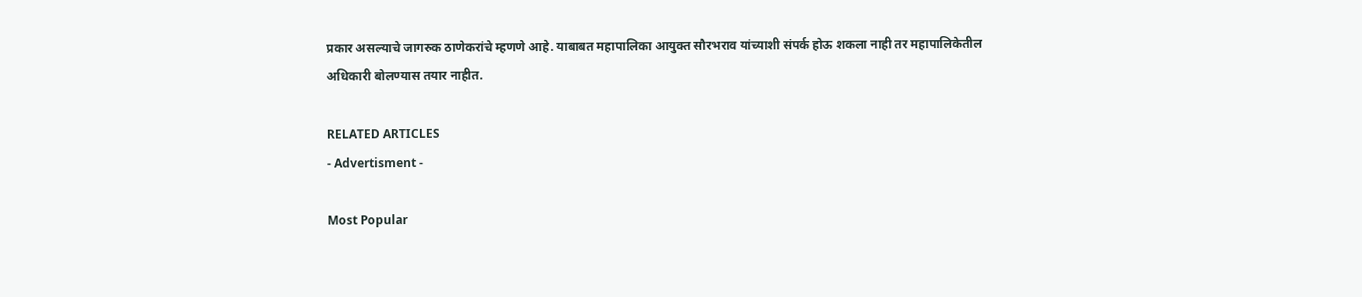प्रकार असल्याचे जागरुक ठाणेकरांचे म्हणणे आहे. याबाबत महापालिका आयुक्त सौरभराव यांच्याशी संपर्क होऊ शकला नाही तर महापालिकेतील अधिकारी बोलण्यास तयार नाहीत.

RELATED ARTICLES
- Advertisment -

Most Popular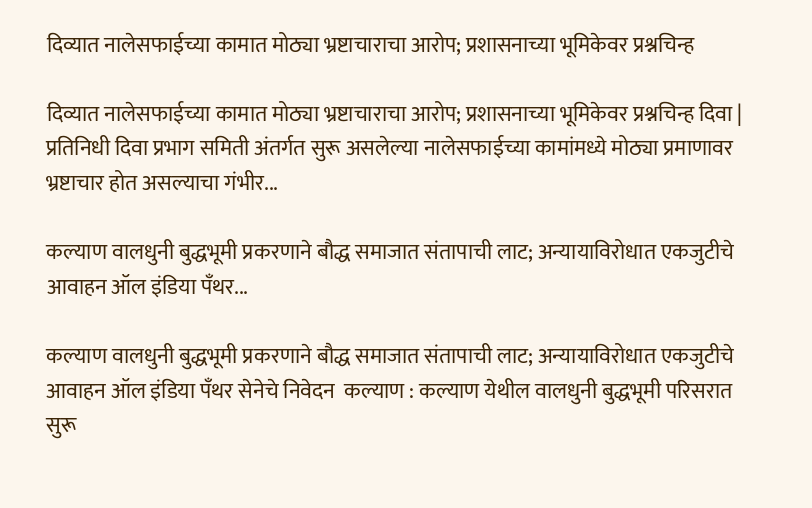दिव्यात नालेसफाईच्या कामात मोठ्या भ्रष्टाचाराचा आरोप; प्रशासनाच्या भूमिकेवर प्रश्नचिन्ह

दिव्यात नालेसफाईच्या कामात मोठ्या भ्रष्टाचाराचा आरोप; प्रशासनाच्या भूमिकेवर प्रश्नचिन्ह दिवा | प्रतिनिधी दिवा प्रभाग समिती अंतर्गत सुरू असलेल्या नालेसफाईच्या कामांमध्ये मोठ्या प्रमाणावर भ्रष्टाचार होत असल्याचा गंभीर...

कल्याण वालधुनी बुद्धभूमी प्रकरणाने बौद्ध समाजात संतापाची लाट; अन्यायाविरोधात एकजुटीचे आवाहन ऑल इंडिया पँथर...

कल्याण वालधुनी बुद्धभूमी प्रकरणाने बौद्ध समाजात संतापाची लाट; अन्यायाविरोधात एकजुटीचे आवाहन ऑल इंडिया पँथर सेनेचे निवेदन  कल्याण : कल्याण येथील वालधुनी बुद्धभूमी परिसरात सुरू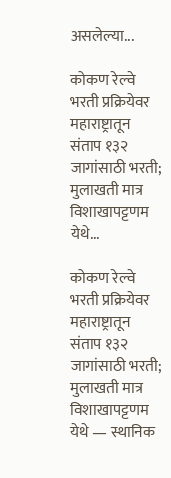असलेल्या...

कोकण रेल्वे भरती प्रक्रियेवर महाराष्ट्रातून संताप १३२ जागांसाठी भरती; मुलाखती मात्र विशाखापट्टणम येथे...

कोकण रेल्वे भरती प्रक्रियेवर महाराष्ट्रातून संताप १३२ जागांसाठी भरती; मुलाखती मात्र विशाखापट्टणम येथे — स्थानिक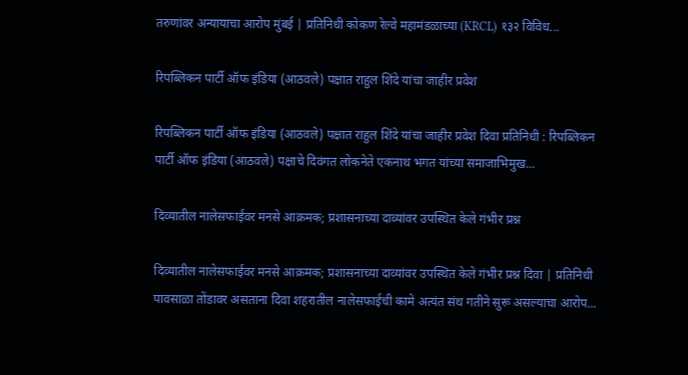तरुणांवर अन्यायाचा आरोप मुंबई | प्रतिनिधी कोकण रेल्वे महामंडळाच्या (KRCL) १३२ विविध...

रिपब्लिकन पार्टी ऑफ इंडिया (आठवले) पक्षात राहुल शिंदे यांचा जाहीर प्रवेश

रिपब्लिकन पार्टी ऑफ इंडिया (आठवले) पक्षात राहुल शिंदे यांचा जाहीर प्रवेश दिवा प्रतिनिधी : रिपब्लिकन पार्टी ऑफ इंडिया (आठवले) पक्षाचे दिवंगत लोकनेते एकनाथ भगत यांच्या समाजाभिमुख...

दिव्यातील नालेसफाईवर मनसे आक्रमक; प्रशासनाच्या दाव्यांवर उपस्थित केले गंभीर प्रश्न

दिव्यातील नालेसफाईवर मनसे आक्रमक; प्रशासनाच्या दाव्यांवर उपस्थित केले गंभीर प्रश्न दिवा | प्रतिनिधी पावसाळा तोंडावर असताना दिवा शहरातील नालेसफाईची कामे अत्यंत संथ गतीने सुरू असल्याचा आरोप...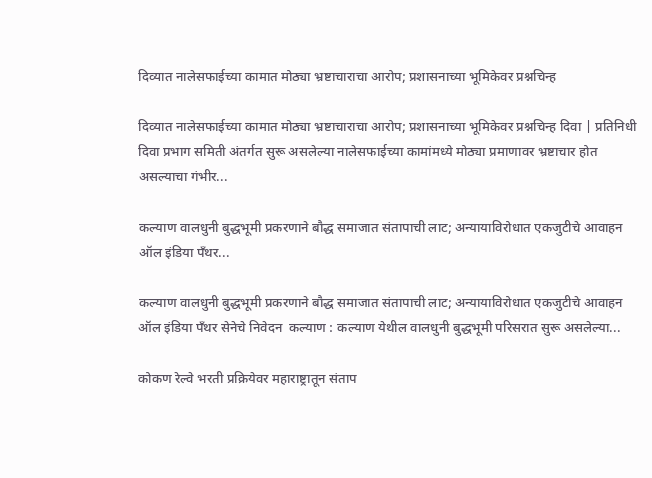दिव्यात नालेसफाईच्या कामात मोठ्या भ्रष्टाचाराचा आरोप; प्रशासनाच्या भूमिकेवर प्रश्नचिन्ह

दिव्यात नालेसफाईच्या कामात मोठ्या भ्रष्टाचाराचा आरोप; प्रशासनाच्या भूमिकेवर प्रश्नचिन्ह दिवा | प्रतिनिधी दिवा प्रभाग समिती अंतर्गत सुरू असलेल्या नालेसफाईच्या कामांमध्ये मोठ्या प्रमाणावर भ्रष्टाचार होत असल्याचा गंभीर...

कल्याण वालधुनी बुद्धभूमी प्रकरणाने बौद्ध समाजात संतापाची लाट; अन्यायाविरोधात एकजुटीचे आवाहन ऑल इंडिया पँथर...

कल्याण वालधुनी बुद्धभूमी प्रकरणाने बौद्ध समाजात संतापाची लाट; अन्यायाविरोधात एकजुटीचे आवाहन ऑल इंडिया पँथर सेनेचे निवेदन  कल्याण : कल्याण येथील वालधुनी बुद्धभूमी परिसरात सुरू असलेल्या...

कोकण रेल्वे भरती प्रक्रियेवर महाराष्ट्रातून संताप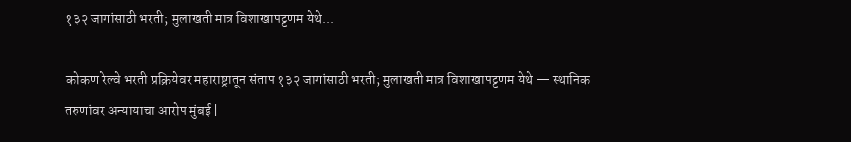१३२ जागांसाठी भरती; मुलाखती मात्र विशाखापट्टणम येथे...

कोकण रेल्वे भरती प्रक्रियेवर महाराष्ट्रातून संताप १३२ जागांसाठी भरती; मुलाखती मात्र विशाखापट्टणम येथे — स्थानिक तरुणांवर अन्यायाचा आरोप मुंबई |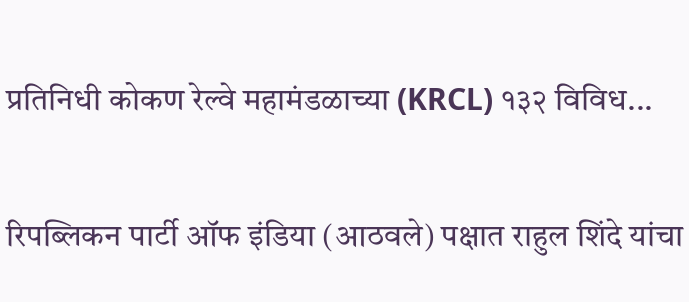प्रतिनिधी कोकण रेल्वे महामंडळाच्या (KRCL) १३२ विविध...

रिपब्लिकन पार्टी ऑफ इंडिया (आठवले) पक्षात राहुल शिंदे यांचा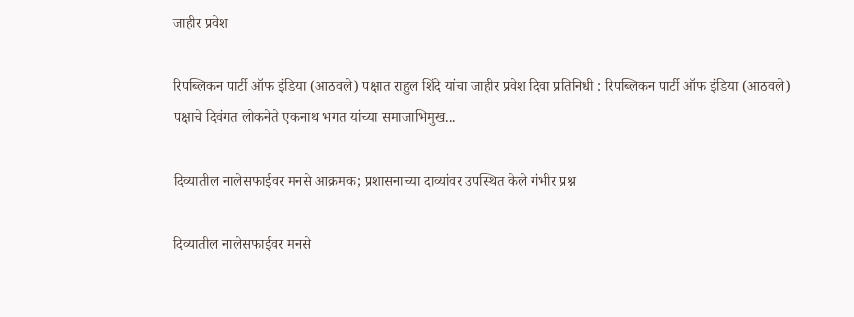जाहीर प्रवेश

रिपब्लिकन पार्टी ऑफ इंडिया (आठवले) पक्षात राहुल शिंदे यांचा जाहीर प्रवेश दिवा प्रतिनिधी : रिपब्लिकन पार्टी ऑफ इंडिया (आठवले) पक्षाचे दिवंगत लोकनेते एकनाथ भगत यांच्या समाजाभिमुख...

दिव्यातील नालेसफाईवर मनसे आक्रमक; प्रशासनाच्या दाव्यांवर उपस्थित केले गंभीर प्रश्न

दिव्यातील नालेसफाईवर मनसे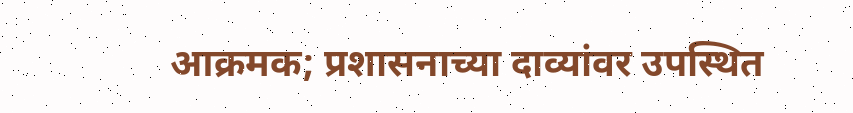आक्रमक; प्रशासनाच्या दाव्यांवर उपस्थित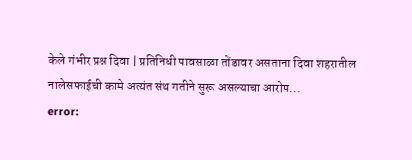केले गंभीर प्रश्न दिवा | प्रतिनिधी पावसाळा तोंडावर असताना दिवा शहरातील नालेसफाईची कामे अत्यंत संथ गतीने सुरू असल्याचा आरोप...
error: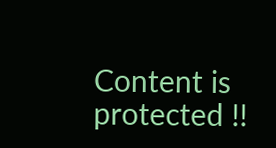Content is protected !!